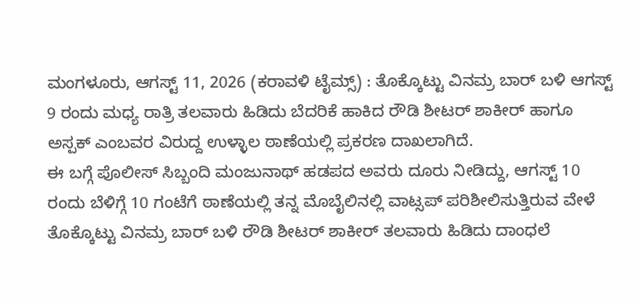ಮಂಗಳೂರು, ಆಗಸ್ಟ್ 11, 2026 (ಕರಾವಳಿ ಟೈಮ್ಸ್) : ತೊಕ್ಕೊಟ್ಟು ವಿನಮ್ರ ಬಾರ್ ಬಳಿ ಆಗಸ್ಟ್ 9 ರಂದು ಮಧ್ಯ ರಾತ್ರಿ ತಲವಾರು ಹಿಡಿದು ಬೆದರಿಕೆ ಹಾಕಿದ ರೌಡಿ ಶೀಟರ್ ಶಾಕೀರ್ ಹಾಗೂ ಅಸ್ಪಕ್ ಎಂಬವರ ವಿರುದ್ದ ಉಳ್ಳಾಲ ಠಾಣೆಯಲ್ಲಿ ಪ್ರಕರಣ ದಾಖಲಾಗಿದೆ.
ಈ ಬಗ್ಗೆ ಪೊಲೀಸ್ ಸಿಬ್ಬಂದಿ ಮಂಜುನಾಥ್ ಹಡಪದ ಅವರು ದೂರು ನೀಡಿದ್ದು, ಆಗಸ್ಟ್ 10 ರಂದು ಬೆಳಿಗ್ಗೆ 10 ಗಂಟೆಗೆ ಠಾಣೆಯಲ್ಲಿ ತನ್ನ ಮೊಬೈಲಿನಲ್ಲಿ ವಾಟ್ಸಪ್ ಪರಿಶೀಲಿಸುತ್ತಿರುವ ವೇಳೆ ತೊಕ್ಕೊಟ್ಟು ವಿನಮ್ರ ಬಾರ್ ಬಳಿ ರೌಡಿ ಶೀಟರ್ ಶಾಕೀರ್ ತಲವಾರು ಹಿಡಿದು ದಾಂಧಲೆ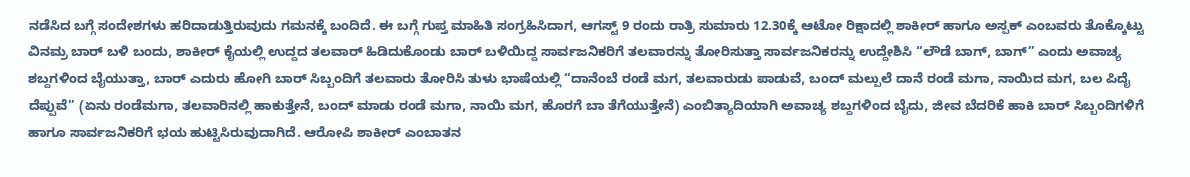ನಡೆಸಿದ ಬಗ್ಗೆ ಸಂದೇಶಗಳು ಹರಿದಾಡುತ್ತಿರುವುದು ಗಮನಕ್ಕೆ ಬಂದಿದೆ. ಈ ಬಗ್ಗೆ ಗುಪ್ತ ಮಾಹಿತಿ ಸಂಗ್ರಹಿಸಿದಾಗ, ಆಗಸ್ಟ್ 9 ರಂದು ರಾತ್ರಿ ಸುಮಾರು 12.30ಕ್ಕೆ ಆಟೋ ರಿಕ್ಷಾದಲ್ಲಿ ಶಾಕೀರ್ ಹಾಗೂ ಅಸ್ಪಕ್ ಎಂಬವರು ತೊಕ್ಕೊಟ್ಟು ವಿನಮ್ರ ಬಾರ್ ಬಳಿ ಬಂದು, ಶಾಕೀರ್ ಕೈಯಲ್ಲಿ ಉದ್ದದ ತಲವಾರ್ ಹಿಡಿದುಕೊಂಡು ಬಾರ್ ಬಳಿಯಿದ್ದ ಸಾರ್ವಜನಿಕರಿಗೆ ತಲವಾರನ್ನು ತೋರಿಸುತ್ತಾ ಸಾರ್ವಜನಿಕರನ್ನು ಉದ್ದೇಶಿಸಿ “ಲೌಡೆ ಬಾಗ್, ಬಾಗ್” ಎಂದು ಅವಾಚ್ಯ ಶಬ್ದಗಳಿಂದ ಬೈಯುತ್ತಾ, ಬಾರ್ ಎದುರು ಹೋಗಿ ಬಾರ್ ಸಿಬ್ಬಂದಿಗೆ ತಲವಾರು ತೋರಿಸಿ ತುಳು ಭಾಷೆಯಲ್ಲಿ “ದಾನೆಂಬೆ ರಂಡೆ ಮಗ, ತಲವಾರುಡು ಪಾಡುವೆ, ಬಂದ್ ಮಲ್ಪುಲೆ ದಾನೆ ರಂಡೆ ಮಗಾ, ನಾಯಿದ ಮಗ, ಬಲ ಪಿದೈ ದೆಪ್ಪುವೆ” (ಏನು ರಂಡೆಮಗಾ, ತಲವಾರಿನಲ್ಲಿ ಹಾಕುತ್ತೇನೆ, ಬಂದ್ ಮಾಡು ರಂಡೆ ಮಗಾ, ನಾಯಿ ಮಗ, ಹೊರಗೆ ಬಾ ತೆಗೆಯುತ್ತೇನೆ) ಎಂಬಿತ್ಯಾದಿಯಾಗಿ ಅವಾಚ್ಯ ಶಬ್ದಗಳಿಂದ ಬೈದು, ಜೀವ ಬೆದರಿಕೆ ಹಾಕಿ ಬಾರ್ ಸಿಬ್ಬಂದಿಗಳಿಗೆ ಹಾಗೂ ಸಾರ್ವಜನಿಕರಿಗೆ ಭಯ ಹುಟ್ಟಿಸಿರುವುದಾಗಿದೆ. ಆರೋಪಿ ಶಾಕೀರ್ ಎಂಬಾತನ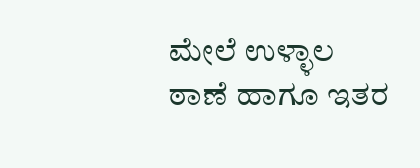ಮೇಲೆ ಉಳ್ಳಾಲ ಠಾಣೆ ಹಾಗೂ ಇತರ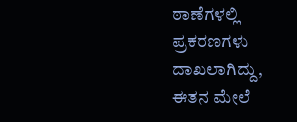ಠಾಣೆಗಳಲ್ಲಿ ಪ್ರಕರಣಗಳು ದಾಖಲಾಗಿದ್ದು, ಈತನ ಮೇಲೆ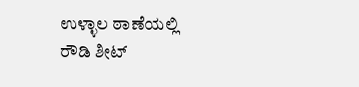ಉಳ್ಳಾಲ ಠಾಣೆಯಲ್ಲಿ ರೌಡಿ ಶೀಟ್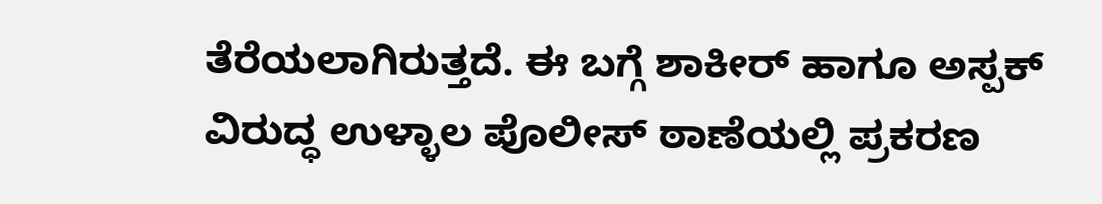ತೆರೆಯಲಾಗಿರುತ್ತದೆ. ಈ ಬಗ್ಗೆ ಶಾಕೀರ್ ಹಾಗೂ ಅಸ್ಪಕ್ ವಿರುದ್ಧ ಉಳ್ಳಾಲ ಪೊಲೀಸ್ ಠಾಣೆಯಲ್ಲಿ ಪ್ರಕರಣ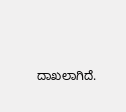ದಾಖಲಾಗಿದೆ.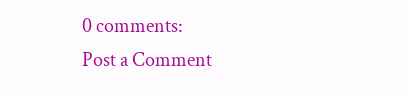0 comments:
Post a Comment